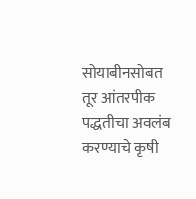सोयाबीनसोबत तूर आंतरपीक पद्धतीचा अवलंब करण्याचे कृषी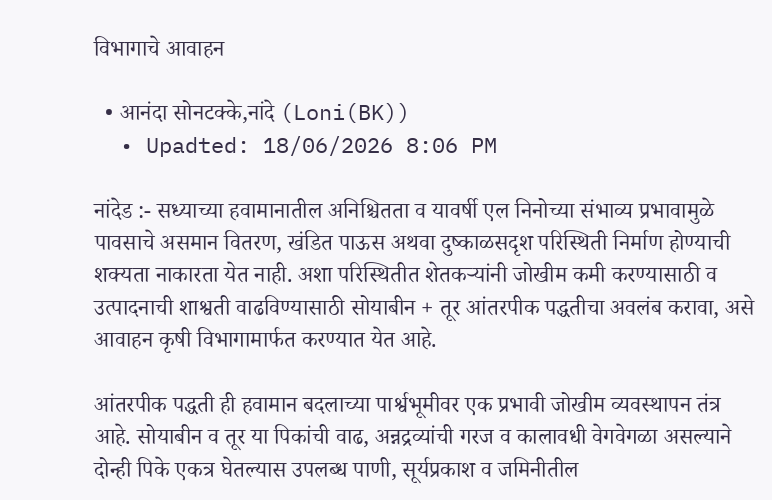विभागाचे आवाहन

  • आनंदा सोनटक्के,नांदे (Loni(BK))
  • Upadted: 18/06/2026 8:06 PM

नांदेड :- सध्याच्या हवामानातील अनिश्चितता व यावर्षी एल निनोच्या संभाव्य प्रभावामुळे पावसाचे असमान वितरण, खंडित पाऊस अथवा दुष्काळसदृश परिस्थिती निर्माण होण्याची शक्यता नाकारता येत नाही. अशा परिस्थितीत शेतकऱ्यांनी जोखीम कमी करण्यासाठी व उत्पादनाची शाश्वती वाढविण्यासाठी सोयाबीन + तूर आंतरपीक पद्धतीचा अवलंब करावा, असे आवाहन कृषी विभागामार्फत करण्यात येत आहे.

आंतरपीक पद्धती ही हवामान बदलाच्या पार्श्वभूमीवर एक प्रभावी जोखीम व्यवस्थापन तंत्र आहे. सोयाबीन व तूर या पिकांची वाढ, अन्नद्रव्यांची गरज व कालावधी वेगवेगळा असल्याने दोन्ही पिके एकत्र घेतल्यास उपलब्ध पाणी, सूर्यप्रकाश व जमिनीतील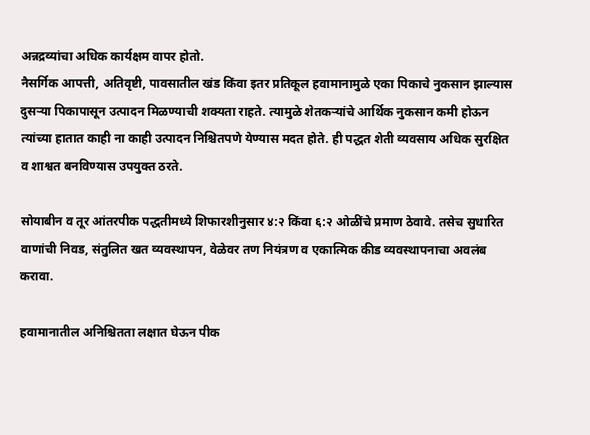अन्नद्रव्यांचा अधिक कार्यक्षम वापर होतो.
नैसर्गिक आपत्ती, अतिवृष्टी, पावसातील खंड किंवा इतर प्रतिकूल हवामानामुळे एका पिकाचे नुकसान झाल्यास दुसऱ्या पिकापासून उत्पादन मिळण्याची शक्यता राहते. त्यामुळे शेतकऱ्यांचे आर्थिक नुकसान कमी होऊन त्यांच्या हातात काही ना काही उत्पादन निश्चितपणे येण्यास मदत होते. ही पद्धत शेती व्यवसाय अधिक सुरक्षित व शाश्वत बनविण्यास उपयुक्त ठरते.

सोयाबीन व तूर आंतरपीक पद्धतीमध्ये शिफारशीनुसार ४:२ किंवा ६:२ ओळींचे प्रमाण ठेवावे. तसेच सुधारित वाणांची निवड, संतुलित खत व्यवस्थापन, वेळेवर तण नियंत्रण व एकात्मिक कीड व्यवस्थापनाचा अवलंब करावा.

हवामानातील अनिश्चितता लक्षात घेऊन पीक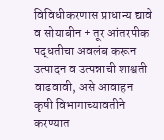विविधीकरणास प्राधान्य द्यावे व सोयाबीन + तूर आंतरपीक पद्धतीचा अवलंब करून उत्पादन व उत्पन्नाची शाश्वती वाढवावी, असे आवाहन कृषी विभागाच्यावतीने करण्यात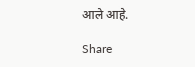आले आहे.

Share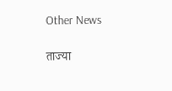Other News

ताज्या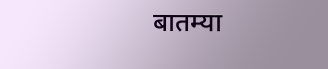बातम्या